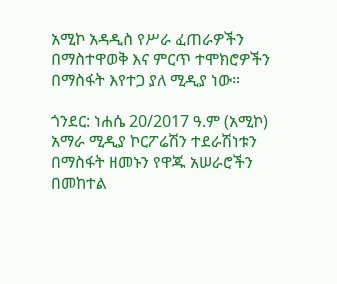አሚኮ አዳዲስ የሥራ ፈጠራዎችን በማስተዋወቅ እና ምርጥ ተሞክሮዎችን በማስፋት እየተጋ ያለ ሚዲያ ነው።

ጎንደር: ነሐሴ 20/2017 ዓ.ም (አሚኮ) አማራ ሚዲያ ኮርፖሬሽን ተደራሽነቱን በማስፋት ዘመኑን የዋጁ አሠራሮችን በመከተል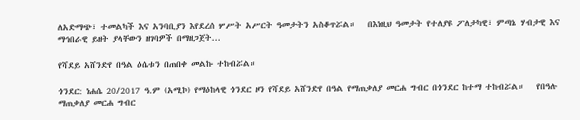ለአድማጭ፣ ተመልካች እና አንባቢያን እየደረሰ ሦሥት አሥርት ዓመታትን አስቆጥሯል።   በእነዚህ ዓመታት የተለያዩ ፖለታካዊ፣ ምጣኔ ሃብታዊ እና ማኅበራዊ ይዘት ያላቸውን ዘገባዎች በማዘጋጀት...

የሻደይ አሸንድየ በዓል ዕሴቱን በጠበቀ መልኩ ተከብሯል።

ጎንደር: ነሐሴ 20/2017 ዓ.ም (አሚኮ) የማዕከላዊ ጎንደር ዞን የሻደይ አሸንድየ በዓል የማጠቃለያ መርሐ ግብር በጎንደር ከተማ ተከብሯል።   የበዓሉ ማጠቃለያ መርሐ ግብር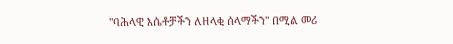"ባሕላዊ እሴቶቻችን ለዘላቂ ሰላማችን" በሚል መሪ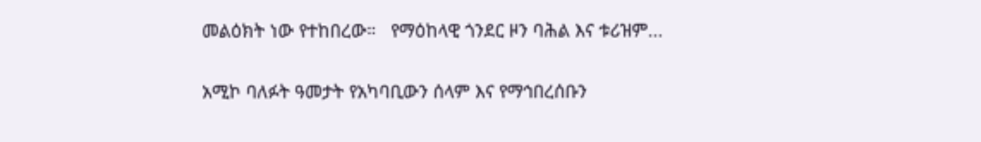መልዕክት ነው የተከበረው።   የማዕከላዊ ጎንደር ዞን ባሕል እና ቱሪዝም...

አሚኮ ባለፉት ዓመታት የአካባቢውን ሰላም እና የማኅበረሰቡን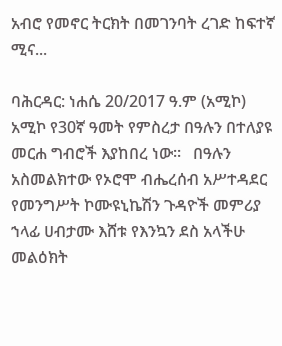አብሮ የመኖር ትርክት በመገንባት ረገድ ከፍተኛ ሚና...

ባሕርዳር: ነሐሴ 20/2017 ዓ.ም (አሚኮ) አሚኮ የ30ኛ ዓመት የምስረታ በዓሉን በተለያዩ መርሐ ግብሮች እያከበረ ነው።   በዓሉን አስመልክተው የኦሮሞ ብሔረሰብ አሥተዳደር የመንግሥት ኮሙዩኒኬሽን ጉዳዮች መምሪያ ኀላፊ ሀብታሙ እሸቱ የእንኳን ደስ አላችሁ መልዕክት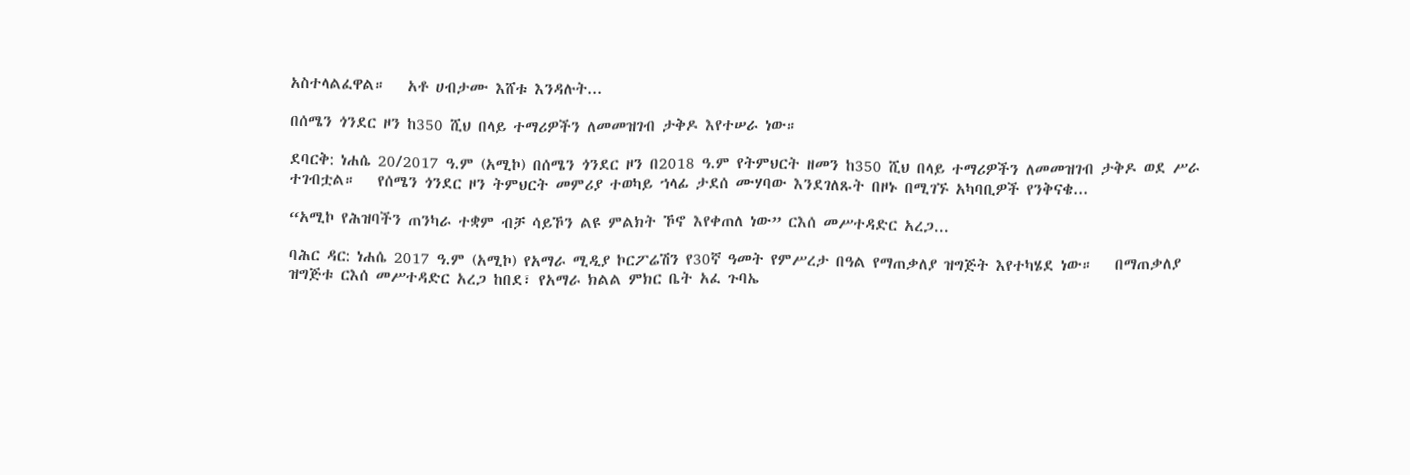አስተላልፈዋል።   አቶ ሀብታሙ እሸቱ እንዳሉት...

በሰሜን ጎንደር ዞን ከ350 ሺህ በላይ ተማሪዎችን ለመመዝገብ ታቅዶ እየተሠራ ነው።

ደባርቅ: ነሐሴ 20/2017 ዓ.ም (አሚኮ) በሰሜን ጎንደር ዞን በ2018 ዓ.ም የትምህርት ዘመን ከ350 ሺህ በላይ ተማሪዎችን ለመመዝገብ ታቅዶ ወደ ሥራ ተገብቷል።   የሰሜን ጎንደር ዞን ትምህርት መምሪያ ተወካይ ኀላፊ ታደሰ ሙሃባው እንደገለጹት በዞኑ በሚገኙ አካባቢዎች የንቅናቄ...

“አሚኮ የሕዝባችን ጠንካራ ተቋም ብቻ ሳይኾን ልዩ ምልክት ኾኖ እየቀጠለ ነው” ርእሰ መሥተዳድር አረጋ...

ባሕር ዳር: ነሐሴ 2017 ዓ.ም (አሚኮ) የአማራ ሚዲያ ኮርፖሬሽን የ30ኛ ዓመት የምሥረታ በዓል የማጠቃለያ ዝግጅት እየተካሄደ ነው።   በማጠቃለያ ዝግጅቱ ርእሰ መሥተዳድር አረጋ ከበደ፣ የአማራ ክልል ምክር ቤት አፈ ጉባኤ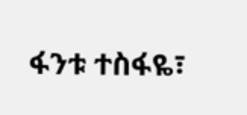ፋንቱ ተስፋዬ፣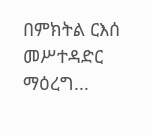በምክትል ርእሰ መሥተዳድር ማዕረግ...